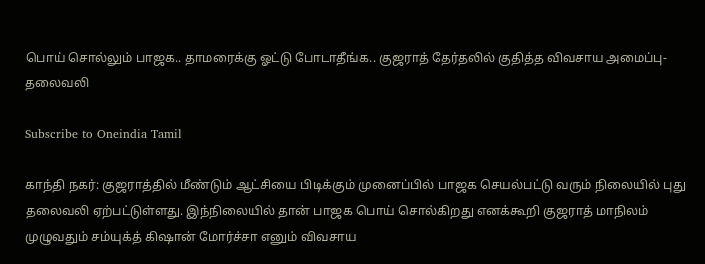பொய் சொல்லும் பாஜக.. தாமரைக்கு ஓட்டு போடாதீங்க.. குஜராத் தேர்தலில் குதித்த விவசாய அமைப்பு-தலைவலி

Subscribe to Oneindia Tamil

காந்தி நகர்: குஜராத்தில் மீண்டும் ஆட்சியை பிடிக்கும் முனைப்பில் பாஜக செயல்பட்டு வரும் நிலையில் புது தலைவலி ஏற்பட்டுள்ளது. இந்நிலையில் தான் பாஜக பொய் சொல்கிறது எனக்கூறி குஜராத் மாநிலம் முழுவதும் சம்யுக்த் கிஷான் மோர்ச்சா எனும் விவசாய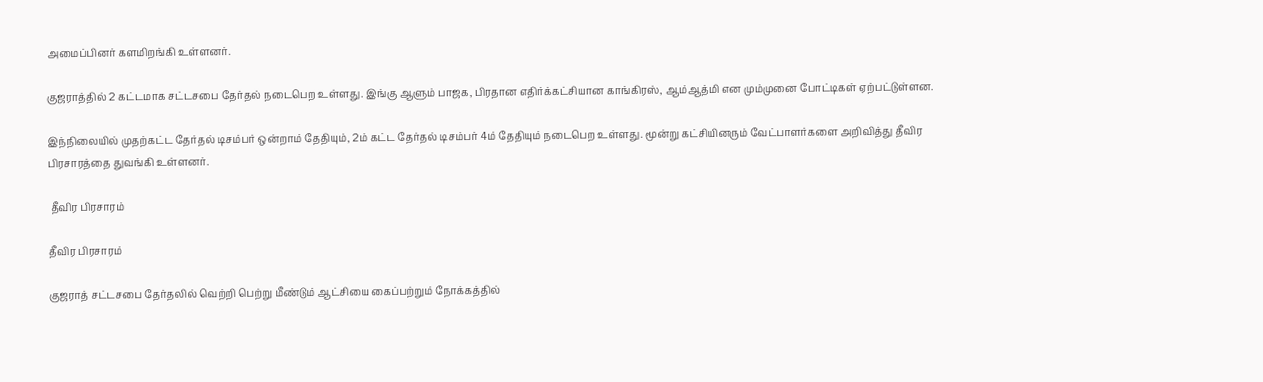அமைப்பினர் களமிறங்கி உள்ளனர்.

குஜராத்தில் 2 கட்டமாக சட்டசபை தேர்தல் நடைபெற உள்ளது. இங்கு ஆளும் பாஜக, பிரதான எதிர்க்கட்சியான காங்கிரஸ், ஆம்ஆத்மி என மும்முனை போட்டிகள் ஏற்பட்டுள்ளன.

இந்நிலையில் முதற்கட்ட தேர்தல் டிசம்பர் ஒன்றாம் தேதியும், 2ம் கட்ட தேர்தல் டிசம்பர் 4ம் தேதியும் நடைபெற உள்ளது. மூன்று கட்சியினரும் வேட்பாளர்களை அறிவித்து தீவிர பிரசாரத்தை துவங்கி உள்ளனர்.

 தீவிர பிரசாரம்

தீவிர பிரசாரம்

குஜராத் சட்டசபை தேர்தலில் வெற்றி பெற்று மீண்டும் ஆட்சியை கைப்பற்றும் நோக்கத்தில்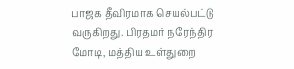பாஜக தீவிரமாக செயல்பட்டு வருகிறது. பிரதமர் நரேந்திர மோடி, மத்திய உள்துறை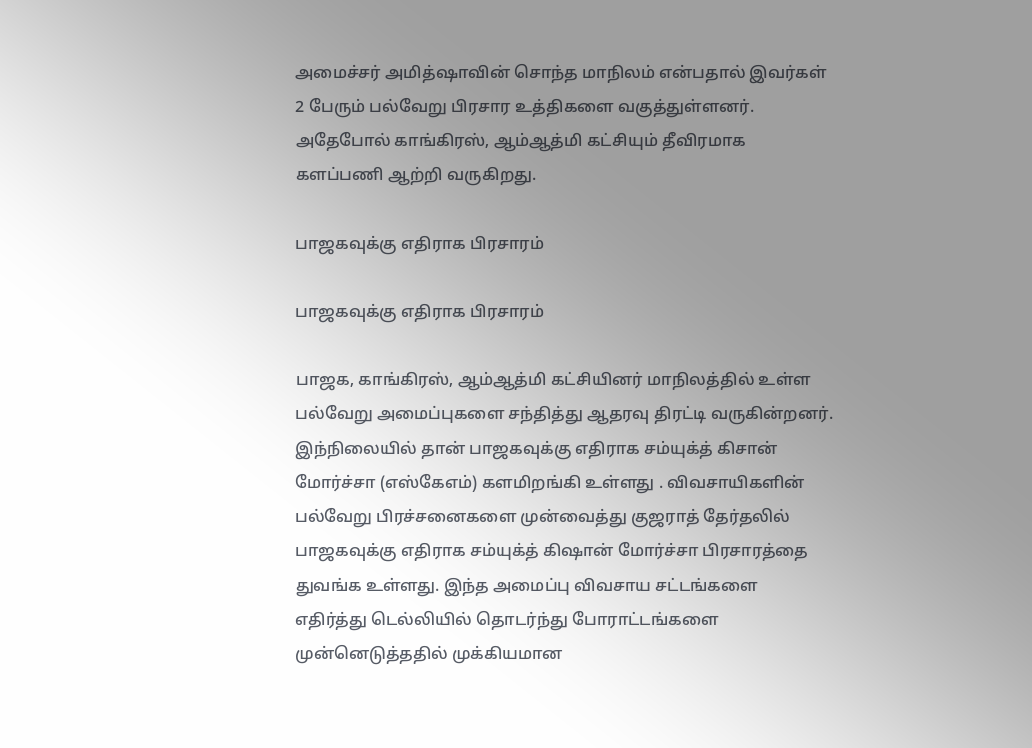அமைச்சர் அமித்ஷாவின் சொந்த மாநிலம் என்பதால் இவர்கள் 2 பேரும் பல்வேறு பிரசார உத்திகளை வகுத்துள்ளனர். அதேபோல் காங்கிரஸ், ஆம்ஆத்மி கட்சியும் தீவிரமாக களப்பணி ஆற்றி வருகிறது.

பாஜகவுக்கு எதிராக பிரசாரம்

பாஜகவுக்கு எதிராக பிரசாரம்

பாஜக, காங்கிரஸ், ஆம்ஆத்மி கட்சியினர் மாநிலத்தில் உள்ள பல்வேறு அமைப்புகளை சந்தித்து ஆதரவு திரட்டி வருகின்றனர். இந்நிலையில் தான் பாஜகவுக்கு எதிராக சம்யுக்த் கிசான் மோர்ச்சா (எஸ்கேஎம்) களமிறங்கி உள்ளது . விவசாயிகளின் பல்வேறு பிரச்சனைகளை முன்வைத்து குஜராத் தேர்தலில் பாஜகவுக்கு எதிராக சம்யுக்த் கிஷான் மோர்ச்சா பிரசாரத்தை துவங்க உள்ளது. இந்த அமைப்பு விவசாய சட்டங்களை எதிர்த்து டெல்லியில் தொடர்ந்து போராட்டங்களை முன்னெடுத்ததில் முக்கியமான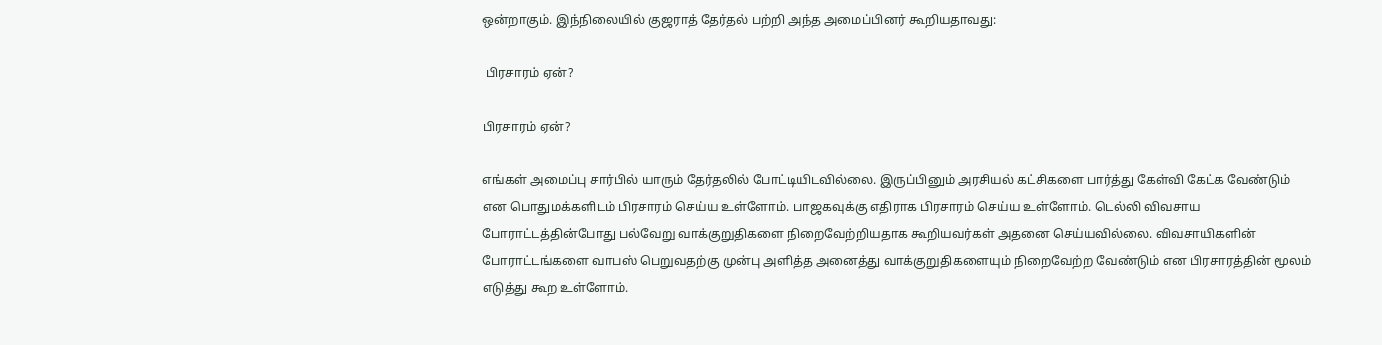ஒன்றாகும். இந்நிலையில் குஜராத் தேர்தல் பற்றி அந்த அமைப்பினர் கூறியதாவது:

 பிரசாரம் ஏன்?

பிரசாரம் ஏன்?

எங்கள் அமைப்பு சார்பில் யாரும் தேர்தலில் போட்டியிடவில்லை. இருப்பினும் அரசியல் கட்சிகளை பார்த்து கேள்வி கேட்க வேண்டும் என பொதுமக்களிடம் பிரசாரம் செய்ய உள்ளோம். பாஜகவுக்கு எதிராக பிரசாரம் செய்ய உள்ளோம். டெல்லி விவசாய போராட்டத்தின்போது பல்வேறு வாக்குறுதிகளை நிறைவேற்றியதாக கூறியவர்கள் அதனை செய்யவில்லை. விவசாயிகளின் போராட்டங்களை வாபஸ் பெறுவதற்கு முன்பு அளித்த அனைத்து வாக்குறுதிகளையும் நிறைவேற்ற வேண்டும் என பிரசாரத்தின் மூலம் எடுத்து கூற உள்ளோம்.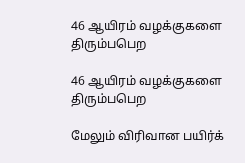46 ஆயிரம் வழக்குகளை திரும்பபெற

46 ஆயிரம் வழக்குகளை திரும்பபெற

மேலும் விரிவான பயிர்க்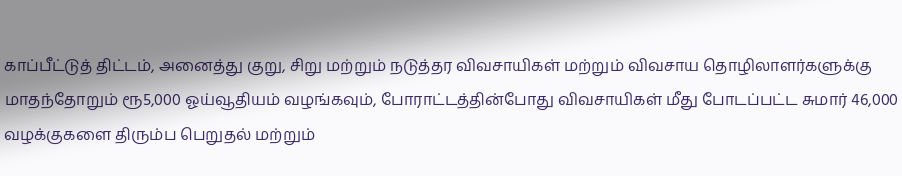காப்பீட்டுத் திட்டம், அனைத்து குறு, சிறு மற்றும் நடுத்தர விவசாயிகள் மற்றும் விவசாய தொழிலாளர்களுக்கு மாதந்தோறும் ரூ5,000 ஓய்வூதியம் வழங்கவும், போராட்டத்தின்போது விவசாயிகள் மீது போடப்பட்ட சுமார் 46,000 வழக்குகளை திரும்ப பெறுதல் மற்றும்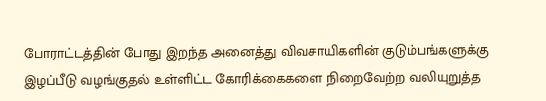போராட்டத்தின் போது இறந்த அனைத்து விவசாயிகளின் குடும்பங்களுக்கு இழப்பீடு வழங்குதல் உள்ளிட்ட கோரிக்கைகளை நிறைவேற்ற வலியுறுத்த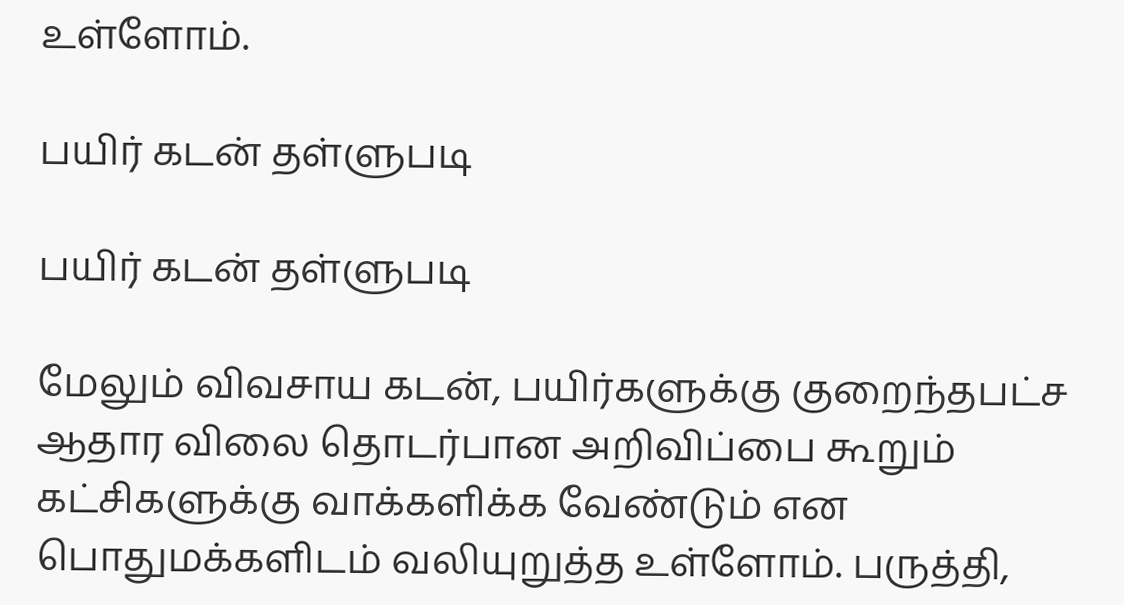உள்ளோம்.

பயிர் கடன் தள்ளுபடி

பயிர் கடன் தள்ளுபடி

மேலும் விவசாய கடன், பயிர்களுக்கு குறைந்தபட்ச ஆதார விலை தொடர்பான அறிவிப்பை கூறும் கட்சிகளுக்கு வாக்களிக்க வேண்டும் என பொதுமக்களிடம் வலியுறுத்த உள்ளோம். பருத்தி,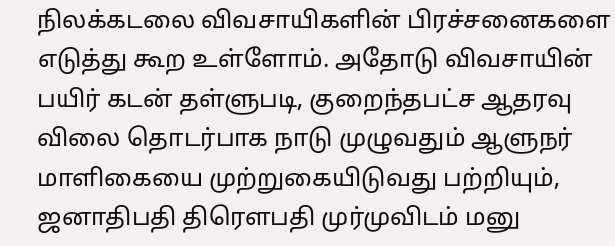நிலக்கடலை விவசாயிகளின் பிரச்சனைகளை எடுத்து கூற உள்ளோம். அதோடு விவசாயின் பயிர் கடன் தள்ளுபடி, குறைந்தபட்ச ஆதரவு விலை தொடர்பாக நாடு முழுவதும் ஆளுநர் மாளிகையை முற்றுகையிடுவது பற்றியும், ஜனாதிபதி திரெளபதி முர்முவிடம் மனு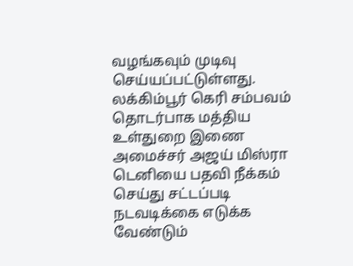வழங்கவும் முடிவு செய்யப்பட்டுள்ளது. லக்கிம்பூர் கெரி சம்பவம் தொடர்பாக மத்திய உள்துறை இணை அமைச்சர் அஜய் மிஸ்ரா டெனியை பதவி நீக்கம் செய்து சட்டப்படி நடவடிக்கை எடுக்க வேண்டும்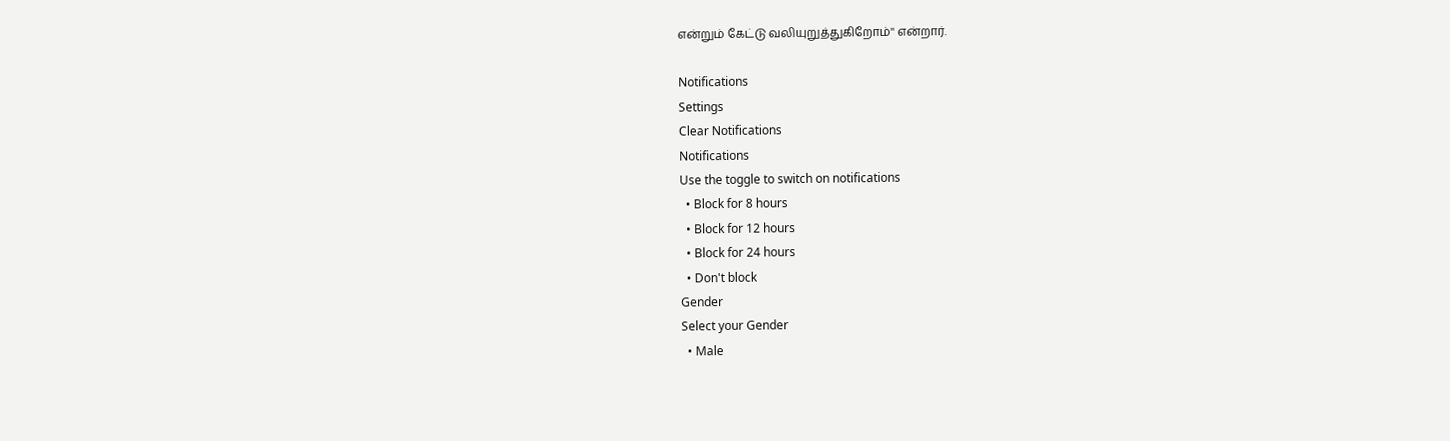என்றும் கேட்டு வலியுறுத்துகிறோம்'' என்றார்.

Notifications
Settings
Clear Notifications
Notifications
Use the toggle to switch on notifications
  • Block for 8 hours
  • Block for 12 hours
  • Block for 24 hours
  • Don't block
Gender
Select your Gender
  • Male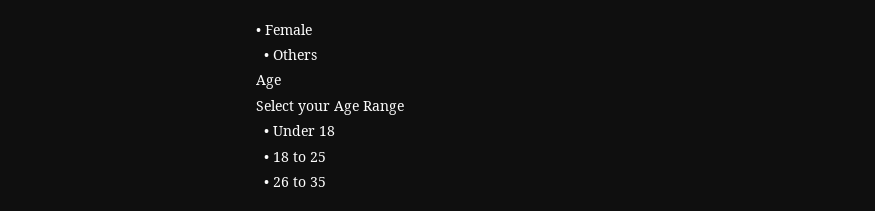• Female
  • Others
Age
Select your Age Range
  • Under 18
  • 18 to 25
  • 26 to 35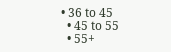• 36 to 45
  • 45 to 55
  • 55+